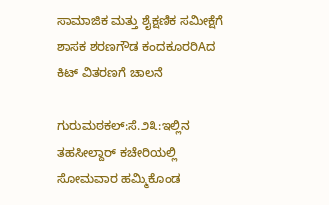ಸಾಮಾಜಿಕ ಮತ್ತು ಶೈಕ್ಷಣಿಕ ಸಮೀಕ್ಷೆಗೆ ಶಾಸಕ ಶರಣಗೌಡ ಕಂದಕೂರರಿAದ ಕಿಟ್ ವಿತರಣಗೆ ಚಾಲನೆ

ಗುರುಮಠಕಲ್:ಸೆ.೨೩:ಇಲ್ಲಿನ ತಹಸೀಲ್ದಾರ್ ಕಚೇರಿಯಲ್ಲಿ ಸೋಮವಾರ ಹಮ್ಮಿಕೊಂಡ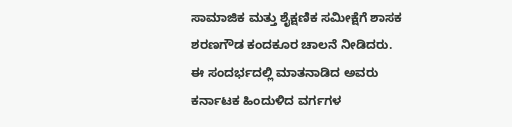ಸಾಮಾಜಿಕ ಮತ್ತು ಶೈಕ್ಷಣಿಕ ಸಮೀಕ್ಷೆಗೆ ಶಾಸಕ ಶರಣಗೌಡ ಕಂದಕೂರ ಚಾಲನೆ ನೀಡಿದರು.
ಈ ಸಂದರ್ಭದಲ್ಲಿ ಮಾತನಾಡಿದ ಅವರು ಕರ್ನಾಟಕ ಹಿಂದುಳಿದ ವರ್ಗಗಳ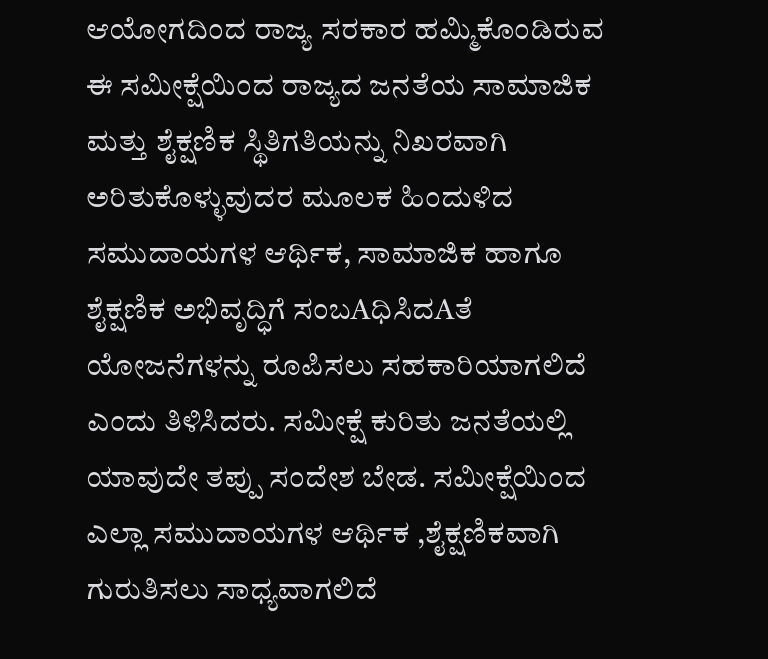ಆಯೋಗದಿಂದ ರಾಜ್ಯ ಸರಕಾರ ಹಮ್ಮಿಕೊಂಡಿರುವ ಈ ಸಮೀಕ್ಷೆಯಿಂದ ರಾಜ್ಯದ ಜನತೆಯ ಸಾಮಾಜಿಕ ಮತ್ತು ಶೈಕ್ಷಣಿಕ ಸ್ಥಿತಿಗತಿಯನ್ನು ನಿಖರವಾಗಿ ಅರಿತುಕೊಳ್ಳುವುದರ ಮೂಲಕ ಹಿಂದುಳಿದ ಸಮುದಾಯಗಳ ಆರ್ಥಿಕ, ಸಾಮಾಜಿಕ ಹಾಗೂ ಶೈಕ್ಷಣಿಕ ಅಭಿವೃದ್ಧಿಗೆ ಸಂಬAಧಿಸಿದAತೆ ಯೋಜನೆಗಳನ್ನು ರೂಪಿಸಲು ಸಹಕಾರಿಯಾಗಲಿದೆ ಎಂದು ತಿಳಿಸಿದರು. ಸಮೀಕ್ಷೆ ಕುರಿತು ಜನತೆಯಲ್ಲಿ ಯಾವುದೇ ತಪ್ಪು ಸಂದೇಶ ಬೇಡ. ಸಮೀಕ್ಷೆಯಿಂದ ಎಲ್ಲಾ ಸಮುದಾಯಗಳ ಆರ್ಥಿಕ ,ಶೈಕ್ಷಣಿಕವಾಗಿ ಗುರುತಿಸಲು ಸಾಧ್ಯವಾಗಲಿದೆ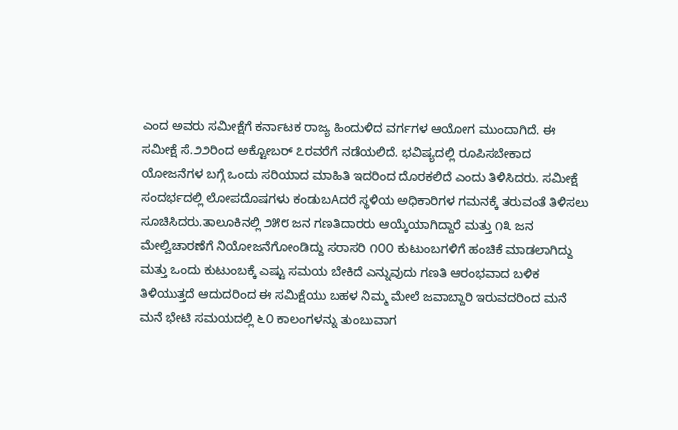ಎಂದ ಅವರು ಸಮೀಕ್ಷೆಗೆ ಕರ್ನಾಟಕ ರಾಜ್ಯ ಹಿಂದುಳಿದ ವರ್ಗಗಳ ಆಯೋಗ ಮುಂದಾಗಿದೆ. ಈ ಸಮೀಕ್ಷೆ ಸೆ.೨೨ರಿಂದ ಅಕ್ಟೋಬರ್ ೭ರವರೆಗೆ ನಡೆಯಲಿದೆ. ಭವಿಷ್ಯದಲ್ಲಿ ರೂಪಿಸಬೇಕಾದ ಯೋಜನೆಗಳ ಬಗ್ಗೆ ಒಂದು ಸರಿಯಾದ ಮಾಹಿತಿ ಇದರಿಂದ ದೊರಕಲಿದೆ ಎಂದು ತಿಳಿಸಿದರು. ಸಮೀಕ್ಷೆ ಸಂದರ್ಭದಲ್ಲಿ ಲೋಪದೊಷಗಳು ಕಂಡುಬAದರೆ ಸ್ಥಳಿಯ ಅಧಿಕಾರಿಗಳ ಗಮನಕ್ಕೆ ತರುವಂತೆ ತಿಳಿಸಲು ಸೂಚಿಸಿದರು.ತಾಲೂಕಿನಲ್ಲಿ ೨೫೮ ಜನ ಗಣತಿದಾರರು ಆಯ್ಕೆಯಾಗಿದ್ದಾರೆ ಮತ್ತು ೧೩ ಜನ ಮೇಲ್ವಿಚಾರಣೆಗೆ ನಿಯೋಜನೆಗೋಂಡಿದ್ದು ಸರಾಸರಿ ೧೦೦ ಕುಟುಂಬಗಳಿಗೆ ಹಂಚಿಕೆ ಮಾಡಲಾಗಿದ್ದು ಮತ್ತು ಒಂದು ಕುಟುಂಬಕ್ಕೆ ಎಷ್ಟು ಸಮಯ ಬೇಕಿದೆ ಎನ್ನುವುದು ಗಣತಿ ಆರಂಭವಾದ ಬಳಿಕ ತಿಳಿಯುತ್ತದೆ ಆದುದರಿಂದ ಈ ಸಮಿಕ್ಷೆಯು ಬಹಳ ನಿಮ್ಮ ಮೇಲೆ ಜವಾಬ್ದಾರಿ ಇರುವದರಿಂದ ಮನೆ ಮನೆ ಭೇಟಿ ಸಮಯದಲ್ಲಿ ೬೦ ಕಾಲಂಗಳನ್ನು ತುಂಬುವಾಗ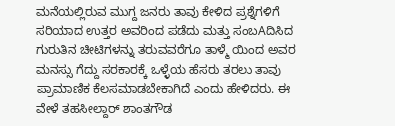ಮನೆಯಲ್ಲಿರುವ ಮುಗ್ದ ಜನರು ತಾವು ಕೇಳಿದ ಪ್ರಶ್ನೆಗಳಿಗೆ ಸರಿಯಾದ ಉತ್ತರ ಅವರಿಂದ ಪಡೆದು ಮತ್ತು ಸಂಬAದಿಸಿದ ಗುರುತಿನ ಚೀಟಿಗಳನ್ನು ತರುವವರೆಗೂ ತಾಳ್ಮೆ ಯಿಂದ ಅವರ ಮನಸ್ಸು ಗೆದ್ದು ಸರಕಾರಕ್ಕೆ ಒಳ್ಳೆಯ ಹೆಸರು ತರಲು ತಾವು ಪ್ರಾಮಾಣಿಕ ಕೆಲಸಮಾಡಬೇಕಾಗಿದೆ ಎಂದು ಹೇಳಿದರು. ಈ ವೇಳೆ ತಹಸೀಲ್ದಾರ್ ಶಾಂತಗೌಡ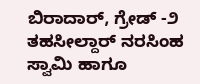ಬಿರಾದಾರ್, ಗ್ರೇಡ್ -೨ ತಹಸೀಲ್ದಾರ್ ನರಸಿಂಹ ಸ್ವಾಮಿ ಹಾಗೂ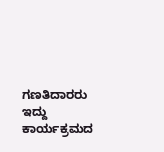ಗಣತಿದಾರರು ಇದ್ದು ಕಾರ್ಯಕ್ರಮದ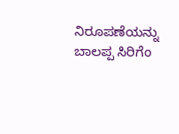ನಿರೂಪಣೆಯನ್ನು ಬಾಲಪ್ಪ ಸಿರಿಗೆಂ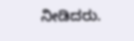ನೀಡಿದರು.